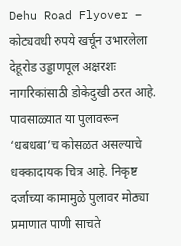Dehu Road Flyover – कोट्यवधी रुपये खर्चून उभारलेला देहूरोड उड्डाणपूल अक्षरशः नागरिकांसाठी डोकेदुखी ठरत आहे. पावसाळ्यात या पुलावरून ‘धबधबा’च कोसळत असल्याचे धक्कादायक चित्र आहे. निकृष्ट दर्जाच्या कामामुळे पुलावर मोठ्या प्रमाणात पाणी साचते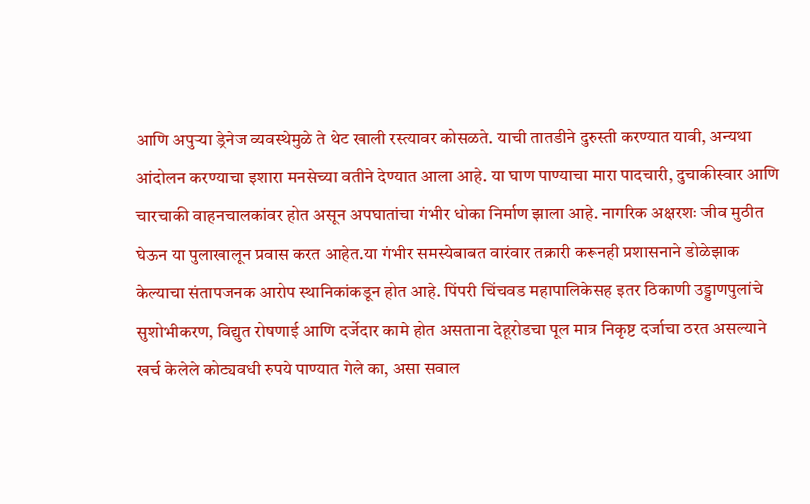आणि अपुऱ्या ड्रेनेज व्यवस्थेमुळे ते थेट खाली रस्त्यावर कोसळते. याची तातडीने दुरुस्ती करण्यात यावी, अन्यथा आंदोलन करण्याचा इशारा मनसेच्या वतीने देण्यात आला आहे. या घाण पाण्याचा मारा पादचारी, दुचाकीस्वार आणि चारचाकी वाहनचालकांवर होत असून अपघातांचा गंभीर धोका निर्माण झाला आहे. नागरिक अक्षरशः जीव मुठीत घेऊन या पुलाखालून प्रवास करत आहेत.या गंभीर समस्येबाबत वारंवार तक्रारी करूनही प्रशासनाने डोळेझाक केल्याचा संतापजनक आरोप स्थानिकांकडून होत आहे. पिंपरी चिंचवड महापालिकेसह इतर ठिकाणी उड्डाणपुलांचे सुशोभीकरण, विद्युत रोषणाई आणि दर्जेदार कामे होत असताना देहूरोडचा पूल मात्र निकृष्ट दर्जाचा ठरत असल्याने खर्च केलेले कोट्यवधी रुपये पाण्यात गेले का, असा सवाल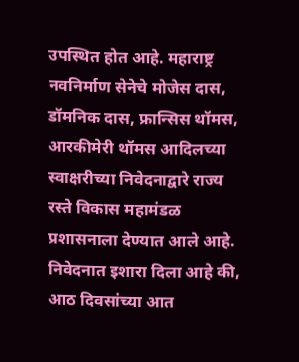उपस्थित होत आहे. महाराष्ट्र नवनिर्माण सेनेचे मोजेस दास, डॉमनिक दास, फ्रान्सिस थॉमस, आरकीमेरी थॉमस आदिलच्या स्वाक्षरीच्या निवेदनाद्वारे राज्य रस्ते विकास महामंडळ प्रशासनाला देण्यात आले आहे. निवेदनात इशारा दिला आहे की, आठ दिवसांच्या आत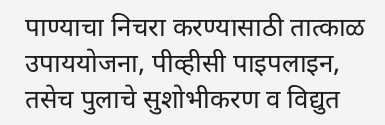पाण्याचा निचरा करण्यासाठी तात्काळ उपाययोजना, पीव्हीसी पाइपलाइन, तसेच पुलाचे सुशोभीकरण व विद्युत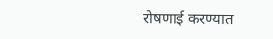रोषणाई करण्यात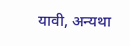यावी, अन्यथा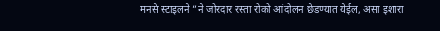मनसे स्टाइलने ”ने जोरदार रस्ता रोको आंदोलन छेडण्यात येईल, असा इशारा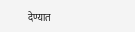देण्यात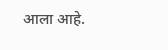आला आहे.